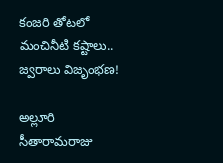కంజరి తోటలో మంచినీటి కష్టాలు.. జ్వరాలు విజృంభణ!

అల్లూరి సీతారామరాజు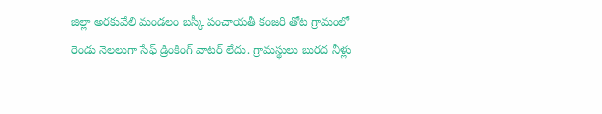జిల్లా అరకువేలి మండలం బస్కీ పంచాయతీ కంజరి తోట గ్రామంలో రెండు నెలలుగా సేఫ్ డ్రింకింగ్ వాటర్ లేదు. గ్రామస్థులు బురద నీళ్లు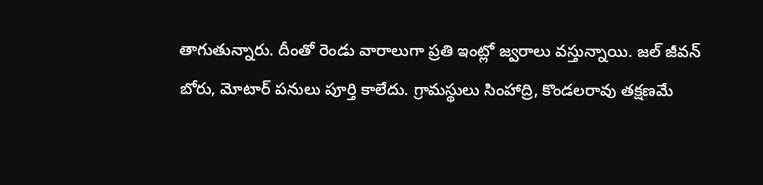తాగుతున్నారు. దీంతో రెండు వారాలుగా ప్రతి ఇంట్లో జ్వరాలు వస్తున్నాయి. జల్ జీవన్ బోరు, మోటార్ పనులు పూర్తి కాలేదు. గ్రామస్థులు సింహాద్రి, కొండలరావు తక్షణమే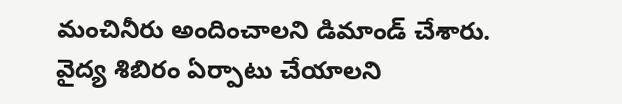మంచినీరు అందించాలని డిమాండ్ చేశారు. వైద్య శిబిరం ఏర్పాటు చేయాలని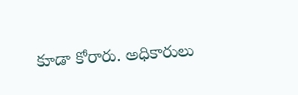కూడా కోరారు. అధికారులు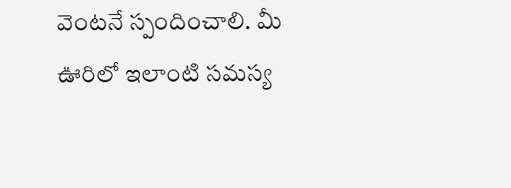వెంటనే స్పందించాలి. మీ ఊరిలో ఇలాంటి సమస్య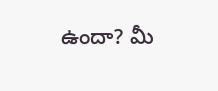ఉందా? మీ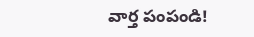వార్త పంపండి!